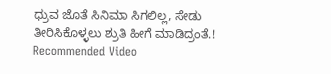ಧ್ರುವ ಜೊತೆ ಸಿನಿಮಾ ಸಿಗಲಿಲ್ಲ, ಸೇಡು ತೀರಿಸಿಕೊಳ್ಳಲು ಶ್ರುತಿ ಹೀಗೆ ಮಾಡಿದ್ರಂತೆ.!
Recommended Video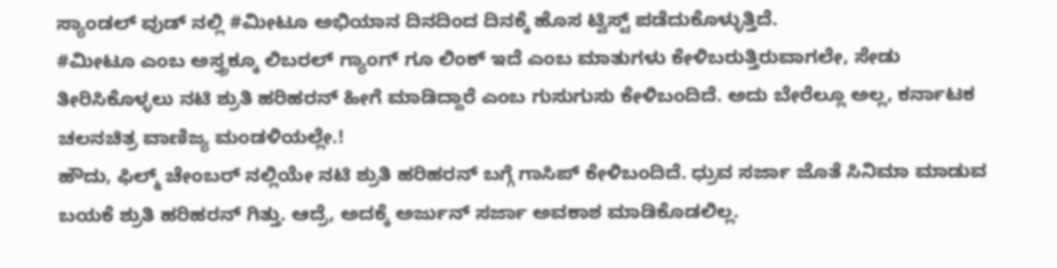ಸ್ಯಾಂಡಲ್ ವುಡ್ ನಲ್ಲಿ #ಮೀಟೂ ಅಭಿಯಾನ ದಿನದಿಂದ ದಿನಕ್ಕೆ ಹೊಸ ಟ್ವಿಸ್ಟ್ ಪಡೆದುಕೊಳ್ಳುತ್ತಿದೆ.
#ಮೀಟೂ ಎಂಬ ಅಸ್ತ್ರಕ್ಕೂ ಲಿಬರಲ್ ಗ್ಯಾಂಗ್ ಗೂ ಲಿಂಕ್ ಇದೆ ಎಂಬ ಮಾತುಗಳು ಕೇಳಿಬರುತ್ತಿರುವಾಗಲೇ, ಸೇಡು ತೀರಿಸಿಕೊಳ್ಳಲು ನಟಿ ಶ್ರುತಿ ಹರಿಹರನ್ ಹೀಗೆ ಮಾಡಿದ್ದಾರೆ ಎಂಬ ಗುಸುಗುಸು ಕೇಳಿಬಂದಿದೆ. ಅದು ಬೇರೆಲ್ಲೂ ಅಲ್ಲ, ಕರ್ನಾಟಕ ಚಲನಚಿತ್ರ ವಾಣಿಜ್ಯ ಮಂಡಳಿಯಲ್ಲೇ.!
ಹೌದು, ಫಿಲ್ಮ್ ಚೇಂಬರ್ ನಲ್ಲಿಯೇ ನಟಿ ಶ್ರುತಿ ಹರಿಹರನ್ ಬಗ್ಗೆ ಗಾಸಿಪ್ ಕೇಳಿಬಂದಿದೆ. ಧ್ರುವ ಸರ್ಜಾ ಜೊತೆ ಸಿನಿಮಾ ಮಾಡುವ ಬಯಕೆ ಶ್ರುತಿ ಹರಿಹರನ್ ಗಿತ್ತು. ಆದ್ರೆ, ಅದಕ್ಕೆ ಅರ್ಜುನ್ ಸರ್ಜಾ ಅವಕಾಶ ಮಾಡಿಕೊಡಲಿಲ್ಲ.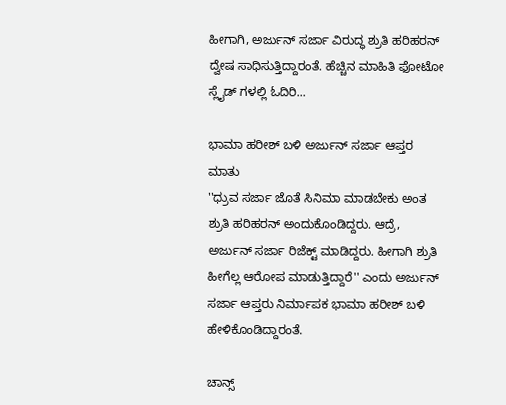ಹೀಗಾಗಿ, ಅರ್ಜುನ್ ಸರ್ಜಾ ವಿರುದ್ಧ ಶ್ರುತಿ ಹರಿಹರನ್ ದ್ವೇಷ ಸಾಧಿಸುತ್ತಿದ್ದಾರಂತೆ. ಹೆಚ್ಚಿನ ಮಾಹಿತಿ ಫೋಟೋ ಸ್ಲೈಡ್ ಗಳಲ್ಲಿ ಓದಿರಿ...

ಭಾಮಾ ಹರೀಶ್ ಬಳಿ ಅರ್ಜುನ್ ಸರ್ಜಾ ಆಪ್ತರ ಮಾತು
''ಧ್ರುವ ಸರ್ಜಾ ಜೊತೆ ಸಿನಿಮಾ ಮಾಡಬೇಕು ಅಂತ ಶ್ರುತಿ ಹರಿಹರನ್ ಅಂದುಕೊಂಡಿದ್ದರು. ಆದ್ರೆ, ಅರ್ಜುನ್ ಸರ್ಜಾ ರಿಜೆಕ್ಟ್ ಮಾಡಿದ್ದರು. ಹೀಗಾಗಿ ಶ್ರುತಿ ಹೀಗೆಲ್ಲ ಆರೋಪ ಮಾಡುತ್ತಿದ್ದಾರೆ'' ಎಂದು ಅರ್ಜುನ್ ಸರ್ಜಾ ಆಪ್ತರು ನಿರ್ಮಾಪಕ ಭಾಮಾ ಹರೀಶ್ ಬಳಿ ಹೇಳಿಕೊಂಡಿದ್ದಾರಂತೆ.

ಚಾನ್ಸ್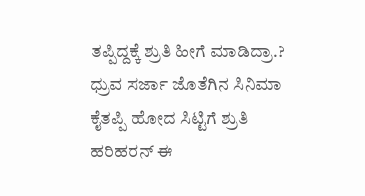ತಪ್ಪಿದ್ದಕ್ಕೆ ಶ್ರುತಿ ಹೀಗೆ ಮಾಡಿದ್ರಾ.?
ಧ್ರುವ ಸರ್ಜಾ ಜೊತೆಗಿನ ಸಿನಿಮಾ ಕೈತಪ್ಪಿ ಹೋದ ಸಿಟ್ಟಿಗೆ ಶ್ರುತಿ ಹರಿಹರನ್ ಈ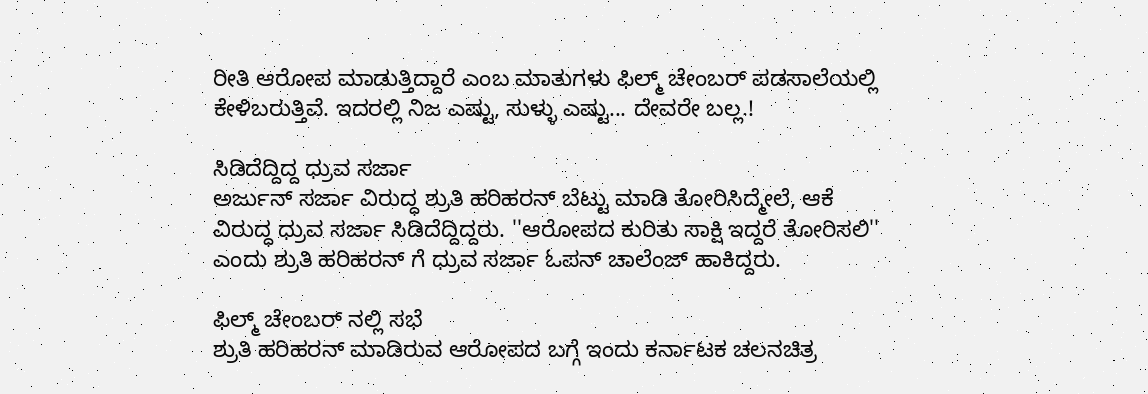ರೀತಿ ಆರೋಪ ಮಾಡುತ್ತಿದ್ದಾರೆ ಎಂಬ ಮಾತುಗಳು ಫಿಲ್ಮ್ ಚೇಂಬರ್ ಪಡಸಾಲೆಯಲ್ಲಿ ಕೇಳಿಬರುತ್ತಿವೆ. ಇದರಲ್ಲಿ ನಿಜ ಎಷ್ಟು, ಸುಳ್ಳು ಎಷ್ಟು... ದೇವರೇ ಬಲ್ಲ.!

ಸಿಡಿದೆದ್ದಿದ್ದ ಧ್ರುವ ಸರ್ಜಾ
ಅರ್ಜುನ್ ಸರ್ಜಾ ವಿರುದ್ಧ ಶ್ರುತಿ ಹರಿಹರನ್ ಬೆಟ್ಟು ಮಾಡಿ ತೋರಿಸಿದ್ಮೇಲೆ, ಆಕೆ ವಿರುದ್ಧ ಧ್ರುವ ಸರ್ಜಾ ಸಿಡಿದೆದ್ದಿದ್ದರು. ''ಆರೋಪದ ಕುರಿತು ಸಾಕ್ಷಿ ಇದ್ದರೆ ತೋರಿಸಲಿ'' ಎಂದು ಶ್ರುತಿ ಹರಿಹರನ್ ಗೆ ಧ್ರುವ ಸರ್ಜಾ ಓಪನ್ ಚಾಲೆಂಜ್ ಹಾಕಿದ್ದರು.

ಫಿಲ್ಮ್ ಚೇಂಬರ್ ನಲ್ಲಿ ಸಭೆ
ಶ್ರುತಿ ಹರಿಹರನ್ ಮಾಡಿರುವ ಆರೋಪದ ಬಗ್ಗೆ ಇಂದು ಕರ್ನಾಟಕ ಚಲನಚಿತ್ರ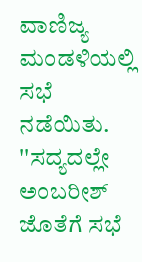ವಾಣಿಜ್ಯ ಮಂಡಳಿಯಲ್ಲಿ ಸಭೆ ನಡೆಯಿತು. ''ಸದ್ಯದಲ್ಲೇ ಅಂಬರೀಶ್ ಜೊತೆಗೆ ಸಭೆ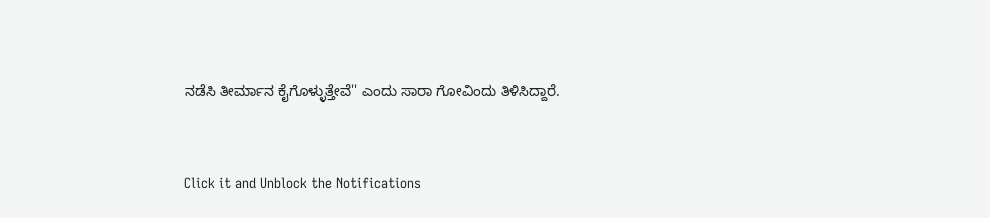ನಡೆಸಿ ತೀರ್ಮಾನ ಕೈಗೊಳ್ಳುತ್ತೇವೆ'' ಎಂದು ಸಾರಾ ಗೋವಿಂದು ತಿಳಿಸಿದ್ದಾರೆ.


Click it and Unblock the Notifications